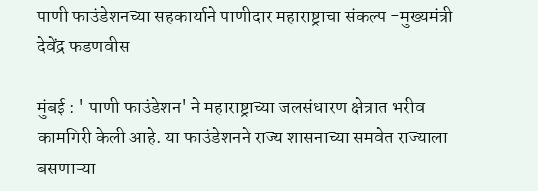पाणी फाउंडेशनच्या सहकार्याने पाणीदार महाराष्ट्राचा संकल्प -मुख्यमंत्री देवेंद्र फडणवीस

मुंबई : ' पाणी फाउंडेशन' ने महाराष्ट्राच्या जलसंधारण क्षेत्रात भरीव कामगिरी केली आहे. या फाउंडेशनने राज्य शासनाच्या समवेत राज्याला बसणाऱ्या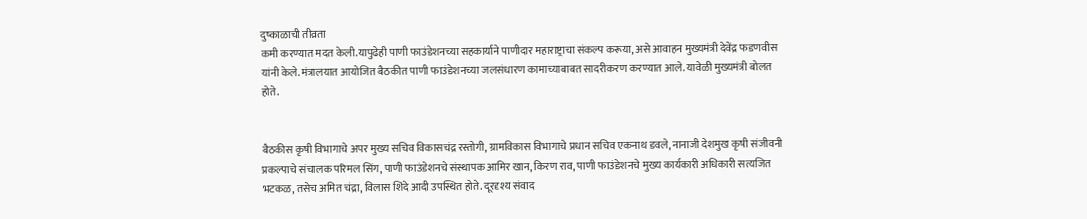दुष्काळाची तीव्रता
कमी करण्यात मदत केली.यापुढेही पाणी फाउंडेशनच्या सहकार्याने पाणीदार महाराष्ट्राचा संकल्प करूया, असे आवाहन मुख्यमंत्री देवेंद्र फडणवीस यांनी केले. मंत्रालयात आयोजित बैठकीत पाणी फाउंडेशनच्या जलसंधारण कामाच्याबाबत सादरीकरण करण्यात आले. यावेळी मुख्यमंत्री बोलत होते.


बैठकीस कृषी विभागाचे अपर मुख्य सचिव विकासचंद्र रस्तोगी, ग्रामविकास विभागाचे प्रधान सचिव एकनाथ डवले, नानाजी देशमुख कृषी संजीवनी प्रकल्पाचे संचालक परिमल सिंग, पाणी फाउंडेशनचे संस्थापक आमिर खान, किरण राव, पाणी फाउंडेशनचे मुख्य कार्यकारी अधिकारी सत्यजित भटकळ, तसेच अमित चंद्रा, विलास शिंदे आदी उपस्थित होते. दूरदृश्य संवाद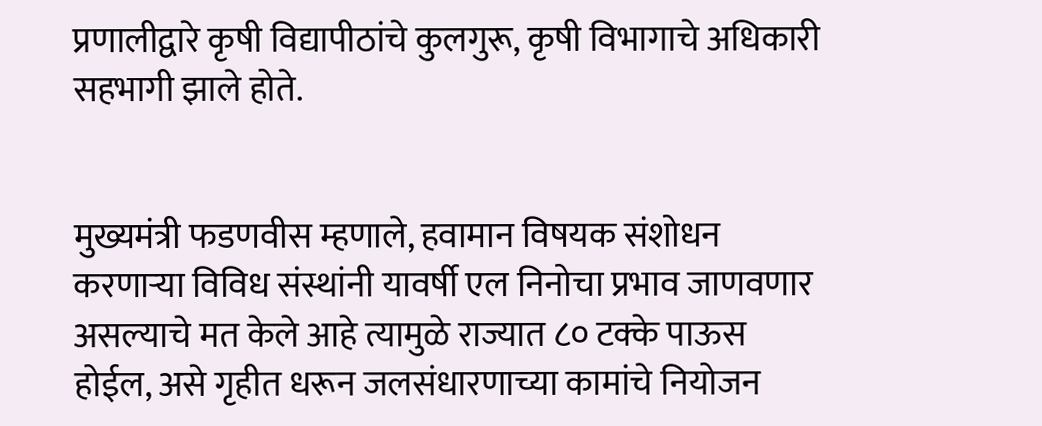प्रणालीद्वारे कृषी विद्यापीठांचे कुलगुरू, कृषी विभागाचे अधिकारी सहभागी झाले होते.


मुख्यमंत्री फडणवीस म्हणाले, हवामान विषयक संशोधन करणाऱ्या विविध संस्थांनी यावर्षी एल निनोचा प्रभाव जाणवणार असल्याचे मत केले आहे त्यामुळे राज्यात ८० टक्के पाऊस होईल, असे गृहीत धरून जलसंधारणाच्या कामांचे नियोजन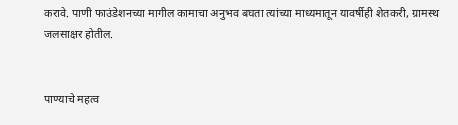करावे. पाणी फाउंडेशनच्या मागील कामाचा अनुभव बघता त्यांच्या माध्यमातून यावर्षीही शेतकरी, ग्रामस्थ जलसाक्षर होतील.


पाण्याचे महत्व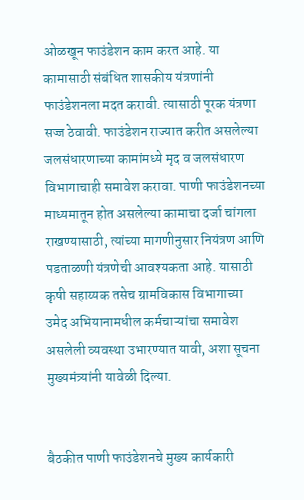ओळखून फाउंडेशन काम करत आहे. या कामासाठी संबंधित शासकीय यंत्रणांनी फाउंडेशनला मदत करावी. त्यासाठी पूरक यंत्रणा सज्ज ठेवावी. फाउंडेशन राज्यात करीत असलेल्या जलसंधारणाच्या कामांमध्ये मृद व जलसंधारण विभागाचाही समावेश करावा. पाणी फाउंडेशनच्या माध्यमातून होत असलेल्या कामाचा दर्जा चांगला राखण्यासाठी, त्यांच्या मागणीनुसार नियंत्रण आणि पडताळणी यंत्रणेची आवश्यकता आहे. यासाठी कृषी सहाय्यक तसेच ग्रामविकास विभागाच्या उमेद अभियानामधील कर्मचाऱ्यांचा समावेश असलेली व्यवस्था उभारण्यात यावी, अशा सूचना मुख्यमंत्र्यांनी यावेळी दिल्या.


बैठकीत पाणी फाउंडेशनचे मुख्य कार्यकारी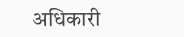अधिकारी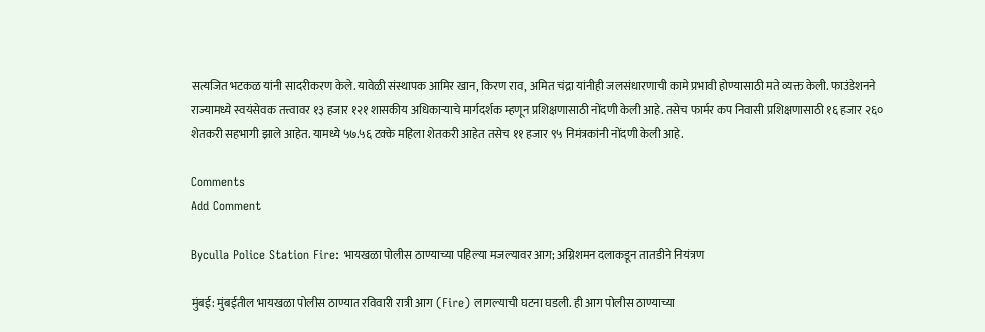सत्यजित भटकळ यांनी सादरीकरण केले. यावेळी संस्थापक आमिर खान, किरण राव, अमित चंद्रा यांनीही जलसंधारणाची कामे प्रभावी होण्यासाठी मते व्यक्त केली. फाउंडेशनने राज्यामध्ये स्वयंसेवक तत्त्वावर १३ हजार १२१ शासकीय अधिकाऱ्याचे मार्गदर्शक म्हणून प्रशिक्षणासाठी नोंदणी केली आहे. तसेच फार्मर कप निवासी प्रशिक्षणासाठी १६ हजार २६० शेतकरी सहभागी झाले आहेत. यामध्ये ५७.५६ टक्के महिला शेतकरी आहेत तसेच ११ हजार ९५ निमंत्रकांनी नोंदणी केली आहे.

Comments
Add Comment

Byculla Police Station Fire: भायखळा पोलीस ठाण्याच्या पहिल्या मजल्यावर आग; अग्निशमन दलाकडून तातडीने नियंत्रण

मुंबई: मुंबईतील भायखळा पोलीस ठाण्यात रविवारी रात्री आग (Fire) लागल्याची घटना घडली. ही आग पोलीस ठाण्याच्या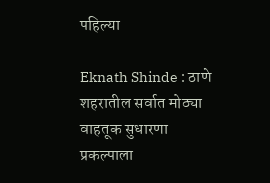पहिल्या

Eknath Shinde : ठाणे शहरातील सर्वात मोठ्या वाहतूक सुधारणा प्रकल्पाला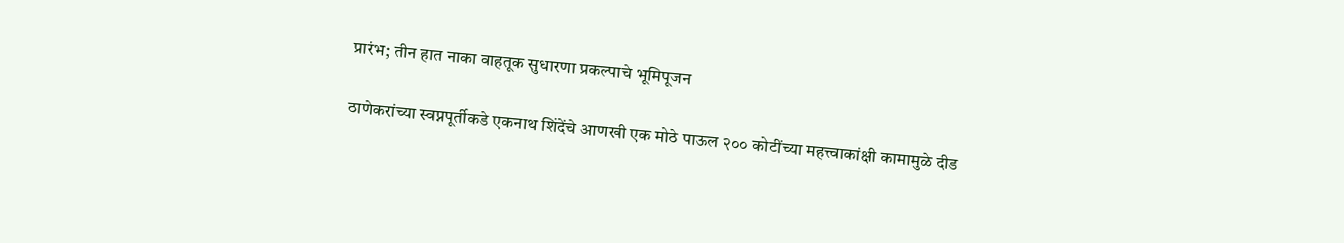प्रारंभ; तीन हात नाका वाहतूक सुधारणा प्रकल्पाचे भूमिपूजन

ठाणेकरांच्या स्वप्नपूर्तीकडे एकनाथ शिंदेंचे आणखी एक मोठे पाऊल २०० कोटींच्या महत्त्वाकांक्षी कामामुळे दीड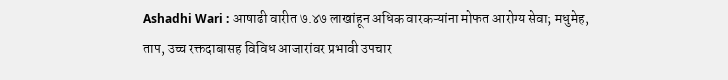Ashadhi Wari : आषाढी वारीत ७.४७ लाखांहून अधिक वारकऱ्यांना मोफत आरोग्य सेवा; मधुमेह, ताप, उच्च रक्तदाबासह विविध आजारांवर प्रभावी उपचार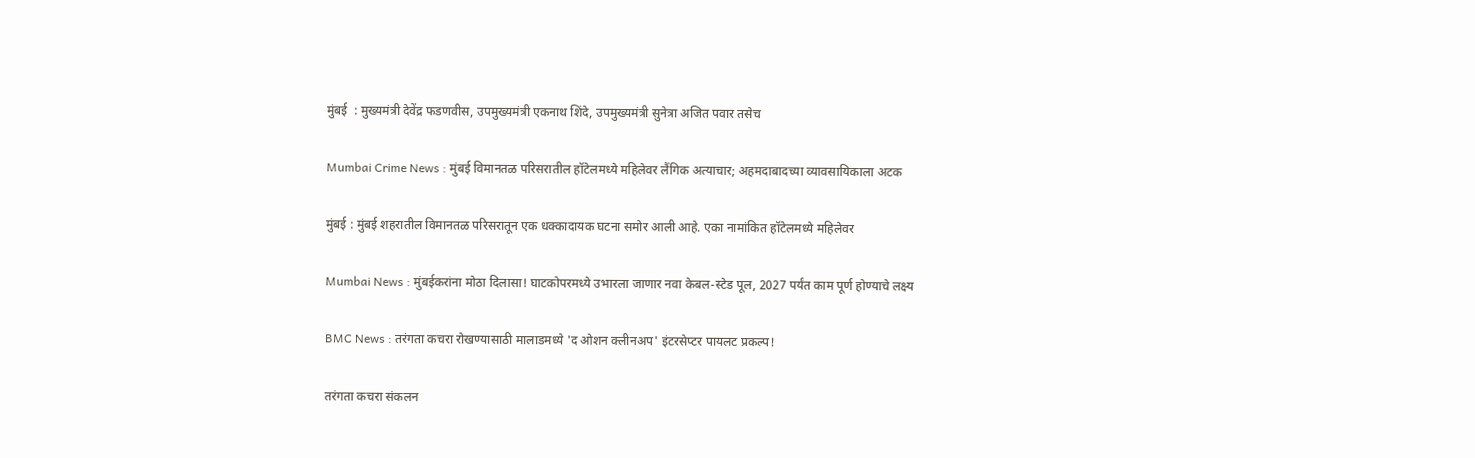मुंबई  : मुख्यमंत्री देवेंद्र फडणवीस, उपमुख्यमंत्री एकनाथ शिंदे, उपमुख्यमंत्री सुनेत्रा अजित पवार तसेच

Mumbai Crime News : मुंबई विमानतळ परिसरातील हॉटेलमध्ये महिलेवर लैंगिक अत्याचार; अहमदाबादच्या व्यावसायिकाला अटक

मुंबई : मुंबई शहरातील विमानतळ परिसरातून एक धक्कादायक घटना समोर आली आहे. एका नामांकित हॉटेलमध्ये महिलेवर

Mumbai News : मुंबईकरांना मोठा दिलासा! घाटकोपरमध्ये उभारला जाणार नवा केबल-स्टेड पूल, 2027 पर्यंत काम पूर्ण होण्याचे लक्ष्य

BMC News : तरंगता कचरा रोखण्यासाठी मालाडमध्ये 'द ओशन क्लीनअप' इंटरसेप्टर पायलट प्रकल्प!

तरंगता कचरा संकलन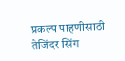प्रकल्प पाहणीसाठी तेजिंदर सिंग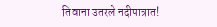तिवाना उतरले नदीपात्रात!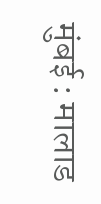मुंबई : मालाड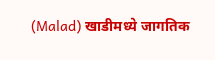(Malad) खाडीमध्ये जागतिक